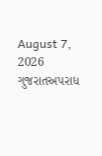August 7, 2026
ગુજરાતઅપરાધ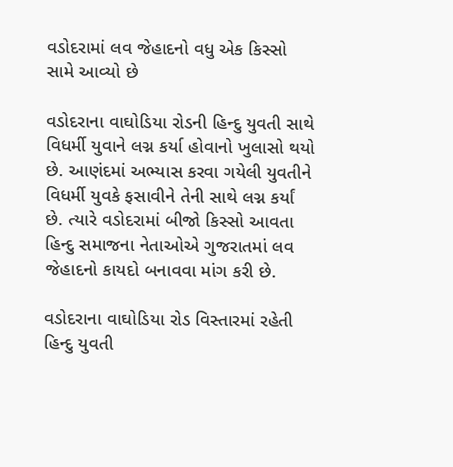વડોદરામાં લવ જેહાદનો વધુ એક કિસ્સો સામે આવ્યો છે

વડોદરાના વાઘોડિયા રોડની હિન્દુ યુવતી સાથે વિધર્મી યુવાને લગ્ન કર્યા હોવાનો ખુલાસો થયો છે. આણંદમાં અભ્યાસ કરવા ગયેલી યુવતીને વિધર્મી યુવકે ફસાવીને તેની સાથે લગ્ન કર્યાં છે. ત્યારે વડોદરામાં બીજો કિસ્સો આવતા હિન્દુ સમાજના નેતાઓએ ગુજરાતમાં લવ જેહાદનો કાયદો બનાવવા માંગ કરી છે.

વડોદરાના વાઘોડિયા રોડ વિસ્તારમાં રહેતી હિન્દુ યુવતી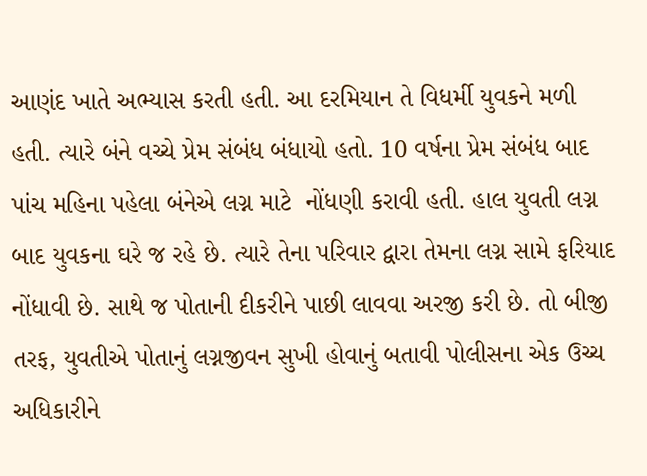આણંદ ખાતે અભ્યાસ કરતી હતી. આ દરમિયાન તે વિધર્મી યુવકને મળી હતી. ત્યારે બંને વચ્ચે પ્રેમ સંબંધ બંધાયો હતો. 10 વર્ષના પ્રેમ સંબંધ બાદ પાંચ મહિના પહેલા બંનેએ લગ્ન માટે  નોંધણી કરાવી હતી. હાલ યુવતી લગ્ન બાદ યુવકના ઘરે જ રહે છે. ત્યારે તેના પરિવાર દ્વારા તેમના લગ્ન સામે ફરિયાદ નોંધાવી છે. સાથે જ પોતાની દીકરીને પાછી લાવવા અરજી કરી છે. તો બીજી તરફ, યુવતીએ પોતાનું લગ્નજીવન સુખી હોવાનું બતાવી પોલીસના એક ઉચ્ચ અધિકારીને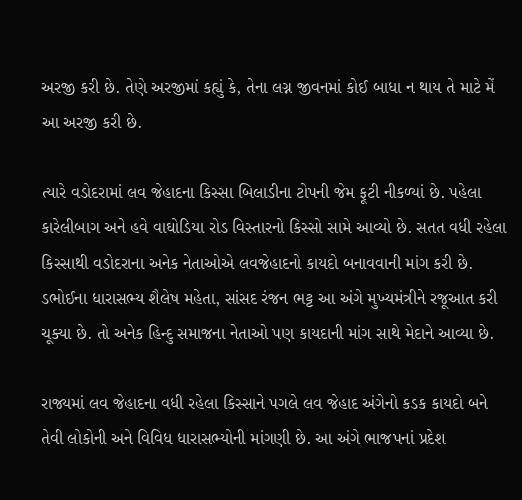અરજી કરી છે. તેણે અરજીમાં કહ્યું કે, તેના લગ્ન જીવનમાં કોઈ બાધા ન થાય તે માટે મેં આ અરજી કરી છે.

ત્યારે વડોદરામાં લવ જેહાદના કિસ્સા બિલાડીના ટોપની જેમ ફૂટી નીકળ્યાં છે. પહેલા કારેલીબાગ અને હવે વાઘોડિયા રોડ વિસ્તારનો કિસ્સો સામે આવ્યો છે. સતત વધી રહેલા કિસ્સાથી વડોદરાના અનેક નેતાઓએ લવજેહાદનો કાયદો બનાવવાની માંગ કરી છે. ડભોઈના ધારાસભ્ય શૈલેષ મહેતા, સાંસદ રંજન ભટ્ટ આ અંગે મુખ્યમંત્રીને રજૂઆત કરી ચૂક્યા છે. તો અનેક હિન્દુ સમાજના નેતાઓ પણ કાયદાની માંગ સાથે મેદાને આવ્યા છે.

રાજ્યમાં લવ જેહાદના વધી રહેલા કિસ્સાને પગલે લવ જેહાદ અંગેનો કડક કાયદો બને તેવી લોકોની અને વિવિધ ધારાસભ્યોની માંગણી છે. આ અંગે ભાજપનાં પ્રદેશ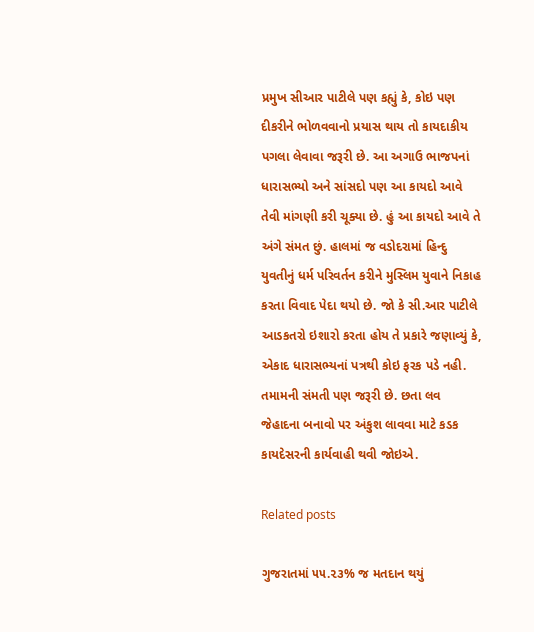પ્રમુખ સીઆર પાટીલે પણ કહ્યું કે, કોઇ પણ દીકરીને ભોળવવાનો પ્રયાસ થાય તો કાયદાકીય પગલા લેવાવા જરૂરી છે. આ અગાઉ ભાજપનાં ધારાસભ્યો અને સાંસદો પણ આ કાયદો આવે તેવી માંગણી કરી ચૂક્યા છે. હું આ કાયદો આવે તે અંગે સંમત છું. હાલમાં જ વડોદરામાં હિન્દુ યુવતીનું ધર્મ પરિવર્તન કરીને મુસ્લિમ યુવાને નિકાહ કરતા વિવાદ પેદા થયો છે. જો કે સી.આર પાટીલે આડકતરો ઇશારો કરતા હોય તે પ્રકારે જણાવ્યું કે, એકાદ ધારાસભ્યનાં પત્રથી કોઇ ફરક પડે નહી. તમામની સંમતી પણ જરૂરી છે. છતા લવ જેહાદના બનાવો પર અંકુશ લાવવા માટે કડક કાયદેસરની કાર્યવાહી થવી જોઇએ.

Related posts

ગુજરાતમાં ૫૫.૨૩% જ મતદાન થયું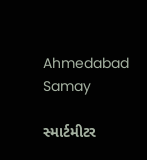Ahmedabad Samay

સ્માર્ટમીટર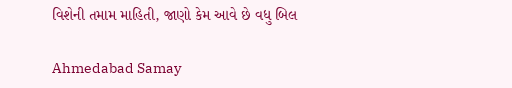વિશેની તમામ માહિતી, જાણો કેમ આવે છે વધુ બિલ

Ahmedabad Samay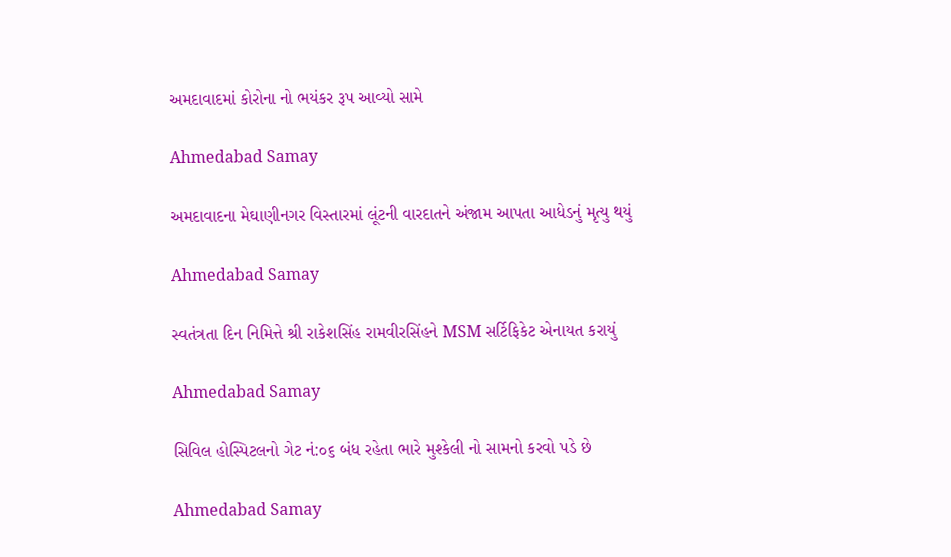અમદાવાદમાં કોરોના નો ભયંકર રૂપ આવ્યો સામે

Ahmedabad Samay

અમદાવાદના મેઘાણીનગર વિસ્તારમાં લૂંટની વારદાતને અંજામ આપતા આધેડનું મૃત્યુ થયું

Ahmedabad Samay

સ્વતંત્રતા દિન નિમિત્તે શ્રી રાકેશસિંહ રામવીરસિંહને MSM સર્ટિફિકેટ એનાયત કરાયું

Ahmedabad Samay

સિવિલ હોસ્પિટલનો ગેટ નં:૦૬ બંધ રહેતા ભારે મુશ્કેલી નો સામનો કરવો પડે છે

Ahmedabad Samay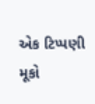એક ટિપ્પણી મૂકો